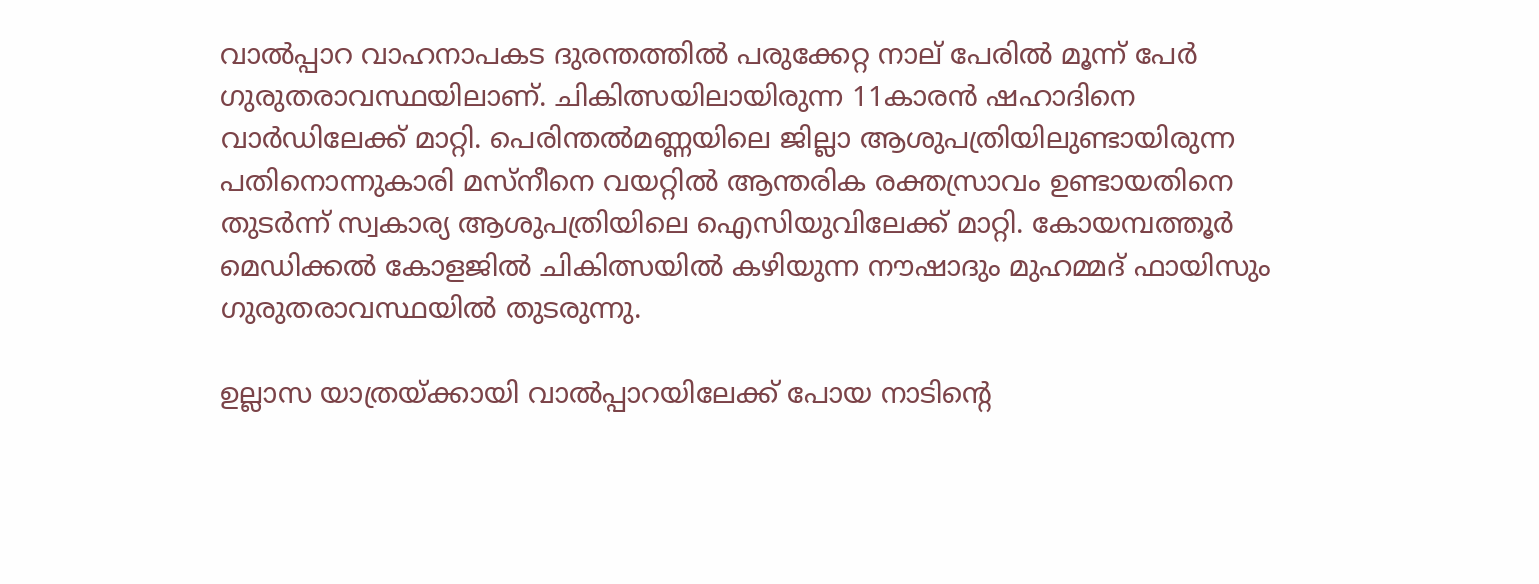വാല്‍പ്പാറ വാഹനാപകട ദുരന്തത്തില്‍ പരുക്കേറ്റ നാല് പേരില്‍ മൂന്ന് പേര്‍ ഗുരുതരാവസ്ഥയിലാണ്. ചികിത്സയിലായിരുന്ന 11കാരന്‍ ഷഹാദിനെ വാര്‍ഡിലേക്ക് മാറ്റി. പെരിന്തല്‍മണ്ണയിലെ ജില്ലാ ആശുപത്രിയിലുണ്ടായിരുന്ന പതിനൊന്നുകാരി മസ്‌നീനെ വയറ്റില്‍ ആന്തരിക രക്തസ്രാവം ഉണ്ടായതിനെ തുടര്‍ന്ന് സ്വകാര്യ ആശുപത്രിയിലെ ഐസിയുവിലേക്ക് മാറ്റി. കോയമ്പത്തൂര്‍ മെഡിക്കല്‍ കോളജില്‍ ചികിത്സയില്‍ കഴിയുന്ന നൗഷാദും മുഹമ്മദ് ഫായിസും ഗുരുതരാവസ്ഥയില്‍ തുടരുന്നു.

ഉല്ലാസ യാത്രയ്ക്കായി വാല്‍പ്പാറയിലേക്ക് പോയ നാടിന്റെ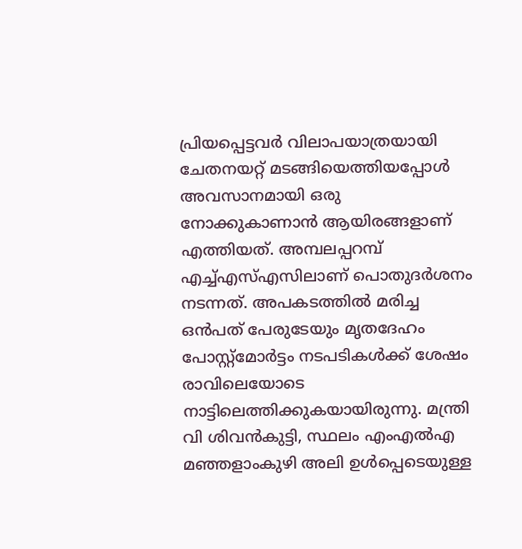പ്രിയപ്പെട്ടവര്‍ വിലാപയാത്രയായി ചേതനയറ്റ് മടങ്ങിയെത്തിയപ്പോള്‍ അവസാനമായി ഒരു നോക്കുകാണാന്‍ ആയിരങ്ങളാണ് എത്തിയത്. അമ്പലപ്പറമ്പ് എച്ച്എസ്എസിലാണ് പൊതുദര്‍ശനം നടന്നത്. അപകടത്തില്‍ മരിച്ച ഒന്‍പത് പേരുടേയും മൃതദേഹം പോസ്റ്റ്മോര്‍ട്ടം നടപടികള്‍ക്ക് ശേഷം രാവിലെയോടെ നാട്ടിലെത്തിക്കുകയായിരുന്നു. മന്ത്രി വി ശിവന്‍കുട്ടി, സ്ഥലം എംഎല്‍എ മഞ്ഞളാംകുഴി അലി ഉള്‍പ്പെടെയുള്ള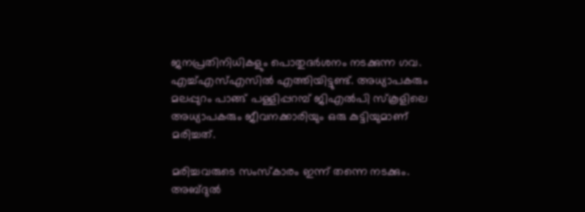ജനപ്രതിനിധികളും പൊതുദര്‍ശനം നടക്കുന്ന ഗവ. എച്ച്എസ്എസില്‍ എത്തിയിട്ടുണ്ട്. അധ്യാപകരും മലപ്പുറം പാങ്ങ് പള്ളിപ്പറമ്പ് ജിഎല്‍പി സ്‌കൂളിലെ അധ്യാപകരും ജീവനക്കാരിയും ഒരു കുട്ടിയുമാണ് മരിച്ചത്.

മരിച്ചവരുടെ സംസ്‌കാരം ഇന്ന് തന്നെ നടക്കും. അബ്ദുല്‍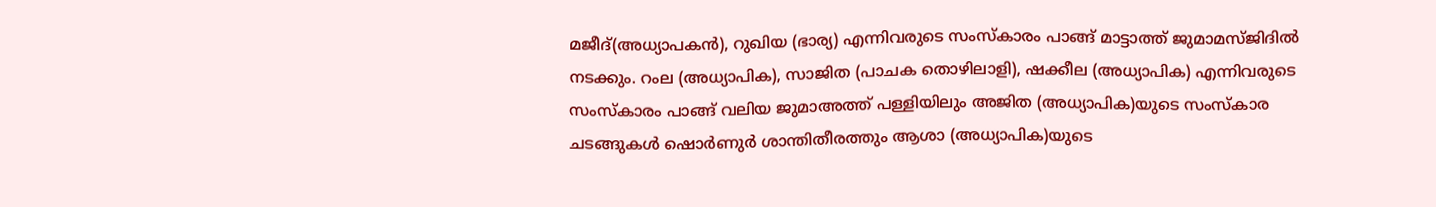മജീദ്(അധ്യാപകന്‍), റുഖിയ (ഭാര്യ) എന്നിവരുടെ സംസ്‌കാരം പാങ്ങ് മാട്ടാത്ത് ജുമാമസ്ജിദില്‍ നടക്കും. റംല (അധ്യാപിക), സാജിത (പാചക തൊഴിലാളി), ഷക്കീല (അധ്യാപിക) എന്നിവരുടെ സംസ്‌കാരം പാങ്ങ് വലിയ ജുമാഅത്ത് പള്ളിയിലും അജിത (അധ്യാപിക)യുടെ സംസ്‌കാര ചടങ്ങുകള്‍ ഷൊര്‍ണുര്‍ ശാന്തിതീരത്തും ആശാ (അധ്യാപിക)യുടെ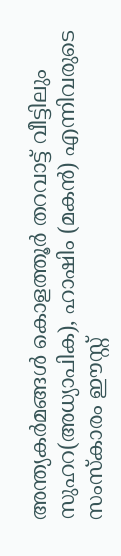അന്ത്യകര്‍മങ്ങള്‍ കൊളത്തൂര്‍ തറവാട്ട് വീട്ടിലും സുഹറ(അധ്യാപിക), ഹാഷിം (മകന്‍) എന്നിവരുടെ സംസ്‌കാരം ഈസ്റ്റ്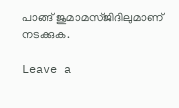പാങ്ങ് ജുമാമസ്ജിദിലുമാണ് നടക്കുക.

Leave a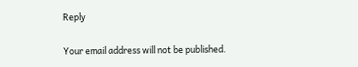Reply

Your email address will not be published.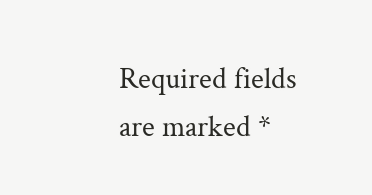Required fields are marked *